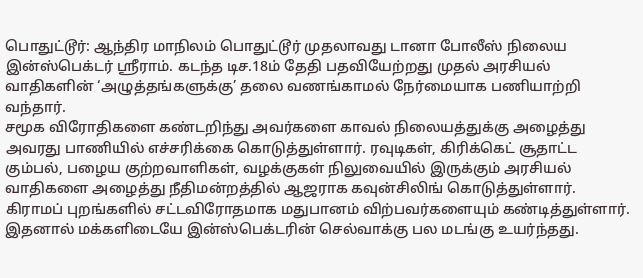பொதுட்டூர்: ஆந்திர மாநிலம் பொதுட்டூர் முதலாவது டானா போலீஸ் நிலைய இன்ஸ்பெக்டர் ஸ்ரீராம். கடந்த டிச.18ம் தேதி பதவியேற்றது முதல் அரசியல் வாதிகளின் ‘அழுத்தங்களுக்கு’ தலை வணங்காமல் நேர்மையாக பணியாற்றி வந்தார்.
சமூக விரோதிகளை கண்டறிந்து அவர்களை காவல் நிலையத்துக்கு அழைத்து அவரது பாணியில் எச்சரிக்கை கொடுத்துள்ளார். ரவுடிகள், கிரிக்கெட் சூதாட்ட கும்பல், பழைய குற்றவாளிகள், வழக்குகள் நிலுவையில் இருக்கும் அரசியல் வாதிகளை அழைத்து நீதிமன்றத்தில் ஆஜராக கவுன்சிலிங் கொடுத்துள்ளார். கிராமப் புறங்களில் சட்டவிரோதமாக மதுபானம் விற்பவர்களையும் கண்டித்துள்ளார். இதனால் மக்களிடையே இன்ஸ்பெக்டரின் செல்வாக்கு பல மடங்கு உயர்ந்தது.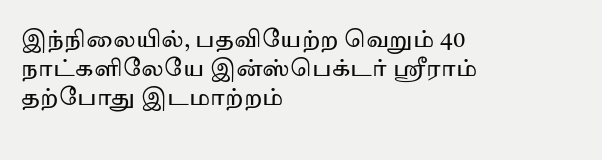இந்நிலையில், பதவியேற்ற வெறும் 40 நாட்களிலேயே இன்ஸ்பெக்டர் ஸ்ரீராம் தற்போது இடமாற்றம்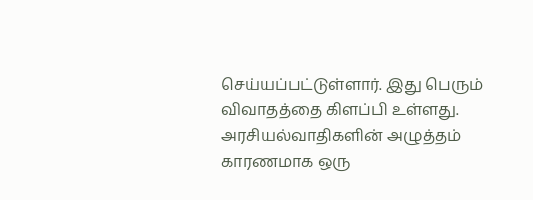செய்யப்பட்டுள்ளார். இது பெரும் விவாதத்தை கிளப்பி உள்ளது. அரசியல்வாதிகளின் அழுத்தம் காரணமாக ஒரு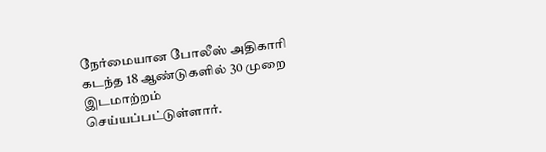நேர்மையான போலீஸ் அதிகாரி கடந்த 18 ஆண்டுகளில் 30 முறை இடமாற்றம் செய்யப்பட்டுள்ளார்.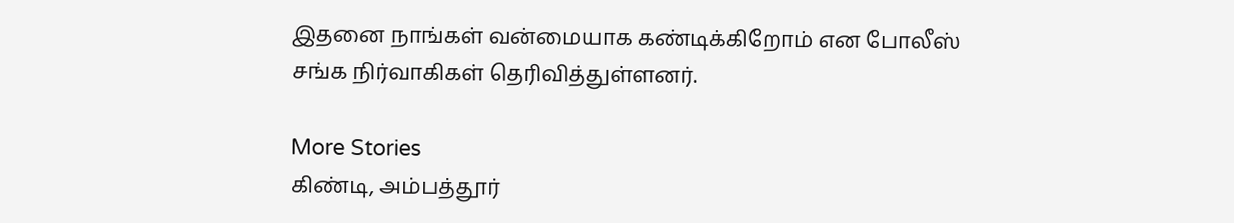இதனை நாங்கள் வன்மையாக கண்டிக்கிறோம் என போலீஸ் சங்க நிர்வாகிகள் தெரிவித்துள்ளனர்.

More Stories
கிண்டி, அம்பத்தூர்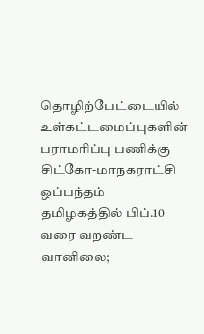தொழிற்பேட்டையில் உள்கட்டமைப்புகளின் பராமரிப்பு பணிக்கு சிட்கோ-மாநகராட்சி ஒப்பந்தம்
தமிழகத்தில் பிப்.10 வரை வறண்ட வானிலை;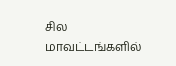சில மாவட்டங்களில்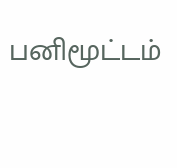பனிமூட்டம்